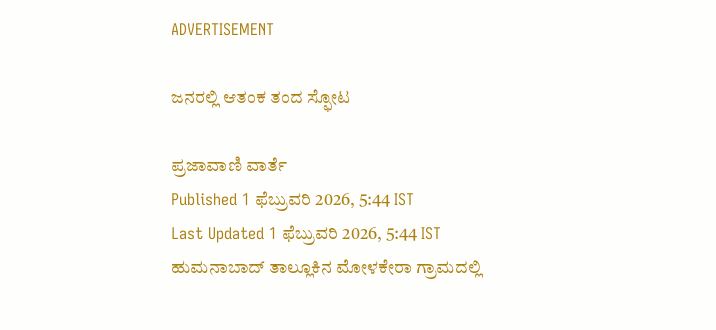ADVERTISEMENT

ಜನರಲ್ಲಿ ಆತಂಕ ತಂದ ಸ್ಫೋಟ

ಪ್ರಜಾವಾಣಿ ವಾರ್ತೆ
Published 1 ಫೆಬ್ರುವರಿ 2026, 5:44 IST
Last Updated 1 ಫೆಬ್ರುವರಿ 2026, 5:44 IST
ಹುಮನಾಬಾದ್ ತಾಲ್ಲೂಕಿನ ಮೋಳಕೇರಾ ಗ್ರಾಮದಲ್ಲಿ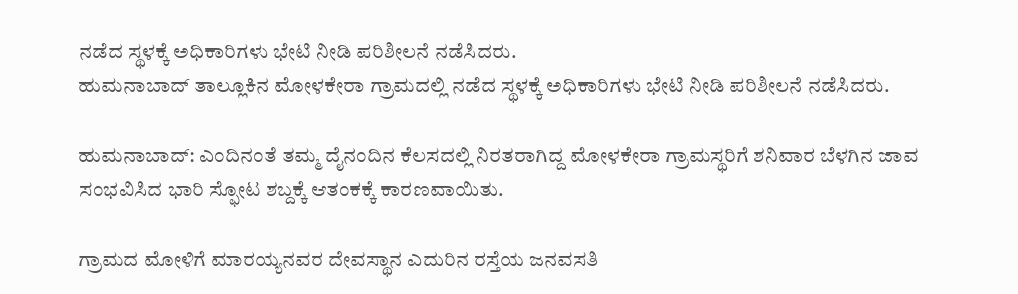ನಡೆದ ಸ್ಥಳಕ್ಕೆ ಅಧಿಕಾರಿಗಳು ಭೇಟಿ ನೀಡಿ ಪರಿಶೀಲನೆ ನಡೆಸಿದರು.
ಹುಮನಾಬಾದ್ ತಾಲ್ಲೂಕಿನ ಮೋಳಕೇರಾ ಗ್ರಾಮದಲ್ಲಿ ನಡೆದ ಸ್ಥಳಕ್ಕೆ ಅಧಿಕಾರಿಗಳು ಭೇಟಿ ನೀಡಿ ಪರಿಶೀಲನೆ ನಡೆಸಿದರು.

ಹುಮನಾಬಾದ್: ಎಂದಿನಂತೆ ತಮ್ಮ ದೈನಂದಿನ ಕೆಲಸದಲ್ಲಿ ನಿರತರಾಗಿದ್ದ ಮೋಳಕೇರಾ ಗ್ರಾಮಸ್ಥರಿಗೆ ಶನಿವಾರ ಬೆಳಗಿನ ಜಾವ ಸಂಭವಿಸಿದ ಭಾರಿ ಸ್ಫೋಟ ಶಬ್ದಕ್ಕೆ ಆತಂಕಕ್ಕೆ ಕಾರಣವಾಯಿತು.

ಗ್ರಾಮದ ಮೋಳಿಗೆ ಮಾರಯ್ಯನವರ ದೇವಸ್ಥಾನ ಎದುರಿನ ರಸ್ತೆಯ ಜನವಸತಿ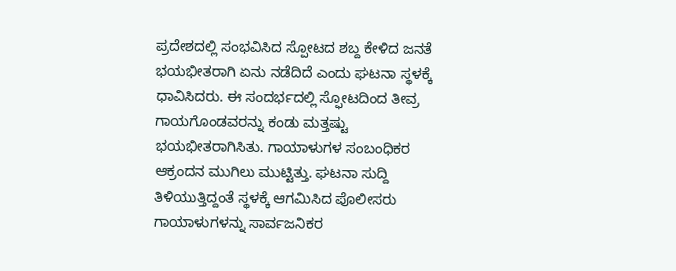ಪ್ರದೇಶದಲ್ಲಿ ಸಂಭವಿಸಿದ ಸ್ಪೋಟದ ಶಬ್ದ ಕೇಳಿದ ಜನತೆ ಭಯಭೀತರಾಗಿ ಏನು ನಡೆದಿದೆ ಎಂದು ಘಟನಾ ಸ್ಥಳಕ್ಕೆ ಧಾವಿಸಿದರು. ಈ ಸಂದರ್ಭದಲ್ಲಿ ಸ್ಫೋಟದಿಂದ ತೀವ್ರ ಗಾಯಗೊಂಡವರನ್ನು ಕಂಡು ಮತ್ತಷ್ಟು ಭಯಭೀತರಾಗಿಸಿತು. ಗಾಯಾಳುಗಳ ಸಂಬಂಧಿಕರ ಆಕ್ರಂದನ ಮುಗಿಲು ಮುಟ್ಟಿತ್ತು. ಘಟನಾ ಸುದ್ದಿ ತಿಳಿಯುತ್ತಿದ್ದಂತೆ ಸ್ಥಳಕ್ಕೆ ಆಗಮಿಸಿದ ಪೊಲೀಸರು ಗಾಯಾಳುಗಳನ್ನು ಸಾರ್ವಜನಿಕರ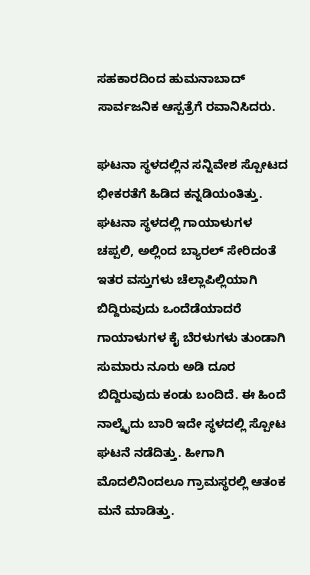ಸಹಕಾರದಿಂದ ಹುಮನಾಬಾದ್ ಸಾರ್ವಜನಿಕ ಆಸ್ಪತ್ರೆಗೆ ರವಾನಿಸಿದರು.

ಘಟನಾ ಸ್ಥಳದಲ್ಲಿನ ಸನ್ನಿವೇಶ ಸ್ಪೋಟದ ಭೀಕರತೆಗೆ ಹಿಡಿದ ಕನ್ನಡಿಯಂತಿತ್ತು. ಘಟನಾ ಸ್ಥಳದಲ್ಲಿ ಗಾಯಾಳುಗಳ ಚಪ್ಪಲಿ, ಅಲ್ಲಿಂದ ಬ್ಯಾರಲ್ ಸೇರಿದಂತೆ ಇತರ ವಸ್ತುಗಳು ಚೆಲ್ಲಾಪಿಲ್ಲಿಯಾಗಿ ಬಿದ್ದಿರುವುದು ಒಂದೆಡೆಯಾದರೆ ಗಾಯಾಳುಗಳ ಕೈ ಬೆರಳುಗಳು ತುಂಡಾಗಿ ಸುಮಾರು ನೂರು ಅಡಿ ದೂರ ಬಿದ್ದಿರುವುದು ಕಂಡು ಬಂದಿದೆ. ಈ ಹಿಂದೆ ನಾಲ್ಕೈದು ಬಾರಿ ಇದೇ ಸ್ಥಳದಲ್ಲಿ ಸ್ಪೋಟ ಘಟನೆ ನಡೆದಿತ್ತು. ಹೀಗಾಗಿ ಮೊದಲಿನಿಂದಲೂ ಗ್ರಾಮಸ್ಥರಲ್ಲಿ ಆತಂಕ ಮನೆ ಮಾಡಿತ್ತು.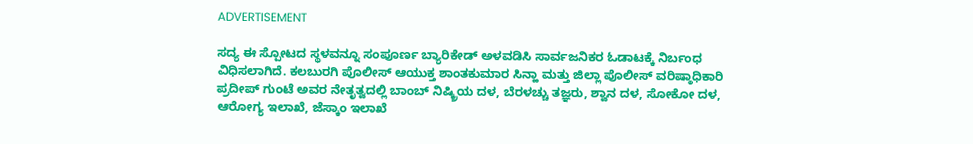ADVERTISEMENT

ಸದ್ಯ ಈ ಸ್ಪೋಟದ ಸ್ಥಳವನ್ನೂ ಸಂಪೂರ್ಣ ಬ್ಯಾರಿಕೇಡ್ ಅಳವಡಿಸಿ ಸಾರ್ವಜನಿಕರ ಓಡಾಟಕ್ಕೆ ನಿರ್ಬಂಧ ವಿಧಿಸಲಾಗಿದೆ. ಕಲಬುರಗಿ ಪೊಲೀಸ್ ಆಯುಕ್ತ ಶಾಂತಕುಮಾರ ಸಿನ್ಹಾ ಮತ್ತು ಜಿಲ್ಲಾ ಪೊಲೀಸ್ ವರಿಷ್ಠಾಧಿಕಾರಿ ಪ್ರದೀಪ್ ಗುಂಟೆ ಅವರ ನೇತೃತ್ವದಲ್ಲಿ ಬಾಂಬ್ ನಿಷ್ಕ್ರಿಯ ದಳ, ಬೆರಳಚ್ಚು ತಜ್ಞರು, ಶ್ವಾನ ದಳ, ಸೋಕೋ ದಳ, ಆರೋಗ್ಯ ಇಲಾಖೆ, ಜೆಸ್ಕಾಂ ಇಲಾಖೆ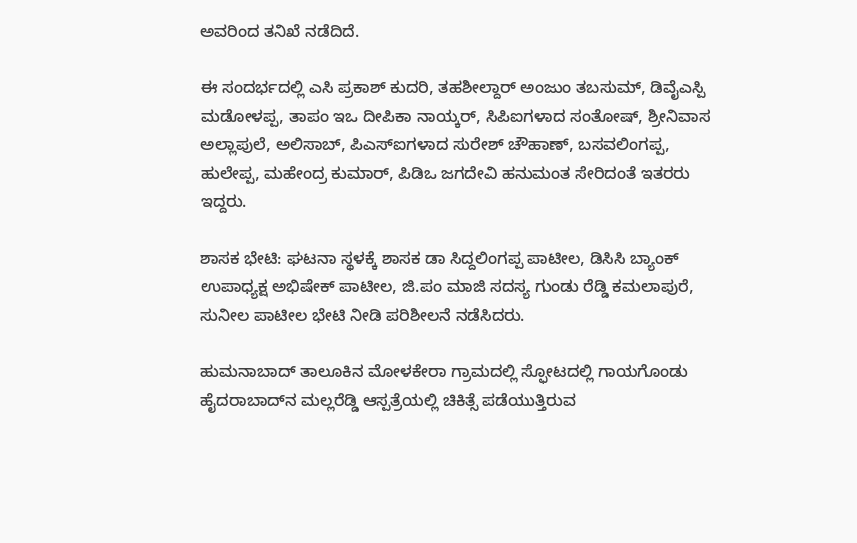ಅವರಿಂದ ತನಿಖೆ ನಡೆದಿದೆ.

ಈ ಸಂದರ್ಭದಲ್ಲಿ ಎಸಿ ಪ್ರಕಾಶ್ ಕುದರಿ, ತಹಶೀಲ್ದಾರ್ ಅಂಜುಂ ತಬಸುಮ್, ಡಿವೈಎಸ್ಪಿ ಮಡೋಳಪ್ಪ, ತಾಪಂ ಇಒ ದೀಪಿಕಾ ನಾಯ್ಕರ್, ಸಿಪಿಐಗಳಾದ ಸಂತೋಷ್, ಶ್ರೀನಿವಾಸ ಅಲ್ಲಾಪುಲೆ, ಅಲಿಸಾಬ್, ಪಿಎಸ್ಐಗಳಾದ ಸುರೇಶ್ ಚೌಹಾಣ್, ಬಸವಲಿಂಗಪ್ಪ, ಹುಲೇಪ್ಪ, ಮಹೇಂದ್ರ ಕುಮಾರ್, ಪಿಡಿಒ ಜಗದೇವಿ ಹನುಮಂತ ಸೇರಿದಂತೆ ಇತರರು ಇದ್ದರು.

ಶಾಸಕ ಭೇಟಿ: ಘಟನಾ ಸ್ಥಳಕ್ಕೆ ಶಾಸಕ ಡಾ ಸಿದ್ದಲಿಂಗಪ್ಪ ಪಾಟೀಲ, ಡಿಸಿಸಿ ಬ್ಯಾಂಕ್ ಉಪಾಧ್ಯಕ್ಷ ಅಭಿಷೇಕ್ ಪಾಟೀಲ, ಜಿ.ಪಂ ಮಾಜಿ ಸದಸ್ಯ ಗುಂಡು ರೆಡ್ಡಿ ಕಮಲಾಪುರೆ, ಸುನೀಲ ಪಾಟೀಲ ಭೇಟಿ ನೀಡಿ ಪರಿಶೀಲನೆ ನಡೆಸಿದರು.

ಹುಮನಾಬಾದ್ ತಾಲೂಕಿನ ಮೋಳಕೇರಾ ಗ್ರಾಮದಲ್ಲಿ ಸ್ಫೋಟದಲ್ಲಿ ಗಾಯಗೊಂಡು ಹೈದರಾಬಾದ್‌ನ ಮಲ್ಲರೆಡ್ಡಿ ಆಸ್ಪತ್ರೆಯಲ್ಲಿ ಚಿಕಿತ್ಸೆ ಪಡೆಯುತ್ತಿರುವ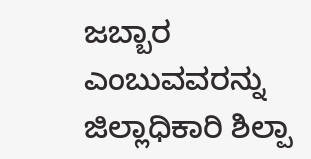ಜಬ್ಬಾರ ಎಂಬುವವರನ್ನು ಜಿಲ್ಲಾಧಿಕಾರಿ ಶಿಲ್ಪಾ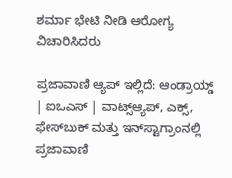ಶರ್ಮಾ ಭೇಟಿ ನೀಡಿ ಆರೋಗ್ಯ ವಿಚಾರಿಸಿದರು

ಪ್ರಜಾವಾಣಿ ಆ್ಯಪ್ ಇಲ್ಲಿದೆ: ಆಂಡ್ರಾಯ್ಡ್ | ಐಒಎಸ್ | ವಾಟ್ಸ್ಆ್ಯಪ್, ಎಕ್ಸ್, ಫೇಸ್‌ಬುಕ್ ಮತ್ತು ಇನ್‌ಸ್ಟಾಗ್ರಾಂನಲ್ಲಿ ಪ್ರಜಾವಾಣಿ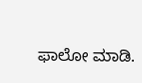ಫಾಲೋ ಮಾಡಿ.